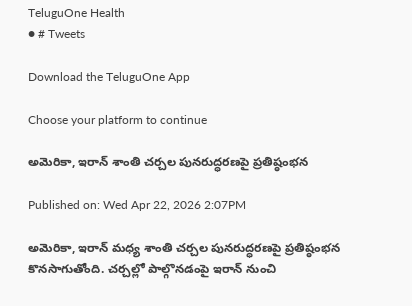TeluguOne Health
● # Tweets

Download the TeluguOne App

Choose your platform to continue

అమెరికా, ఇరాన్ శాంతి చర్చల పునరుద్ధరణపై ప్రతిష్ఠంభన

Published on: Wed Apr 22, 2026 2:07PM

అమెరికా, ఇరాన్ మధ్య శాంతి చర్చల పునరుద్ధరణపై ప్రతిష్ఠంభన కొనసాగుతోంది. చర్చల్లో పాల్గొనడంపై ఇరాన్ నుంచి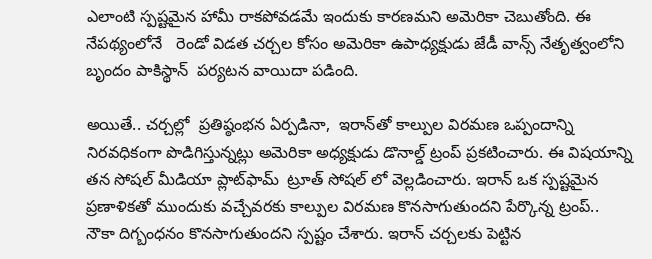ఎలాంటి స్పష్టమైన హామీ రాకపోవడమే ఇందుకు కారణమని అమెరికా చెబుతోంది. ఈ నేపథ్యంలోనే   రెండో విడత చర్చల కోసం అమెరికా ఉపాధ్యక్షుడు జేడీ వాన్స్ నేతృత్వంలోని బృందం పాకిస్థాన్  పర్యటన వాయిదా పడింది.

అయితే.. చర్చల్లో  ప్రతిష్ఠంభన ఏర్పడినా,  ఇరాన్‌తో కాల్పుల విరమణ ఒప్పందాన్ని నిరవధికంగా పొడిగిస్తున్నట్లు అమెరికా అధ్యక్షుడు డొనాల్డ్ ట్రంప్ ప్రకటించారు. ఈ విషయాన్ని తన సోషల్ మీడియా ప్లాట్‌ఫామ్  ట్రూత్ సోషల్ లో వెల్లడించారు. ఇరాన్ ఒక స్పష్టమైన ప్రణాళికతో ముందుకు వచ్చేవరకు కాల్పుల విరమణ కొనసాగుతుందని పేర్కొన్న ట్రంప్..  నౌకా దిగ్బంధనం కొనసాగుతుందని స్పష్టం చేశారు. ఇరాన్ చర్చలకు పెట్టిన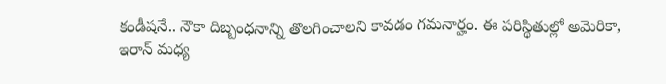కండీషనే.. నౌకా దిబ్బంధనాన్ని తొలగించాలని కావడం గమనార్హం. ఈ పరిస్థితుల్లో అమెరికా, ఇరాన్ మధ్య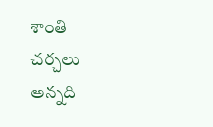శాంతి చర్చలు అన్నది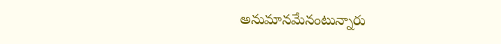అనుమానమేనంటున్నారు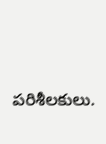పరిశీలకులు.